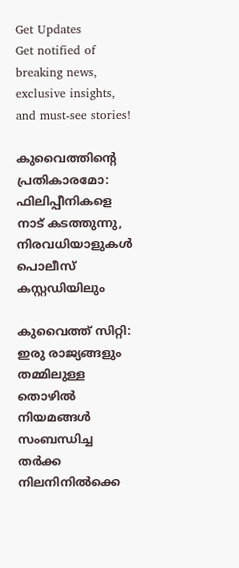Get Updates
Get notified of breaking news, exclusive insights, and must-see stories!

കുവൈത്തിന്റെ പ്രതികാരമോ: ഫിലിപ്പീനികളെ നാട് കടത്തുന്നു, നിരവധിയാളുകള്‍ പൊലീസ് കസ്റ്റഡിയിലും

കുവൈത്ത് സിറ്റി: ഇരു രാജ്യങ്ങളും തമ്മിലുള്ള തൊഴിൽ നിയമങ്ങള്‍ സംബന്ധിച്ച തർക്ക നിലനിനില്‍ക്കെ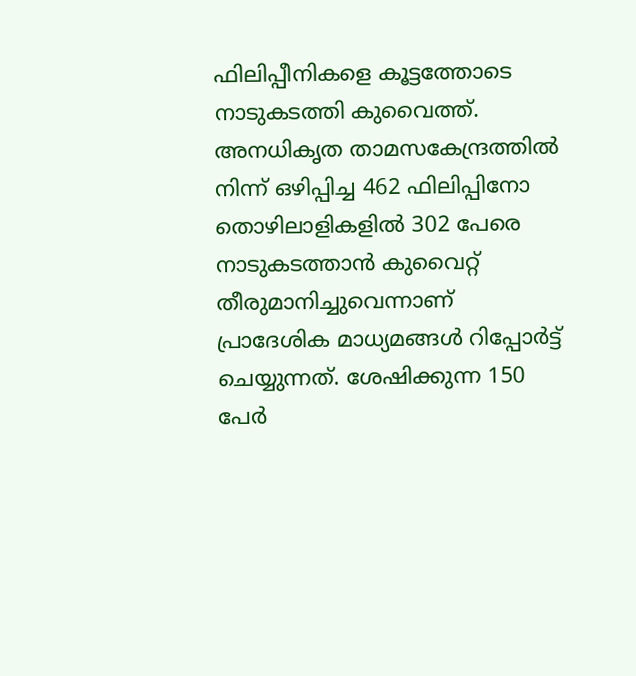ഫിലിപ്പീനികളെ കൂട്ടത്തോടെ നാടുകടത്തി കുവൈത്ത്. അനധികൃത താമസകേന്ദ്രത്തിൽ നിന്ന് ഒഴിപ്പിച്ച 462 ഫിലിപ്പിനോ തൊഴിലാളികളിൽ 302 പേരെ നാടുകടത്താൻ കുവൈറ്റ് തീരുമാനിച്ചുവെന്നാണ് പ്രാദേശിക മാധ്യമങ്ങൾ റിപ്പോർട്ട് ചെയ്യുന്നത്. ശേഷിക്കുന്ന 150 പേർ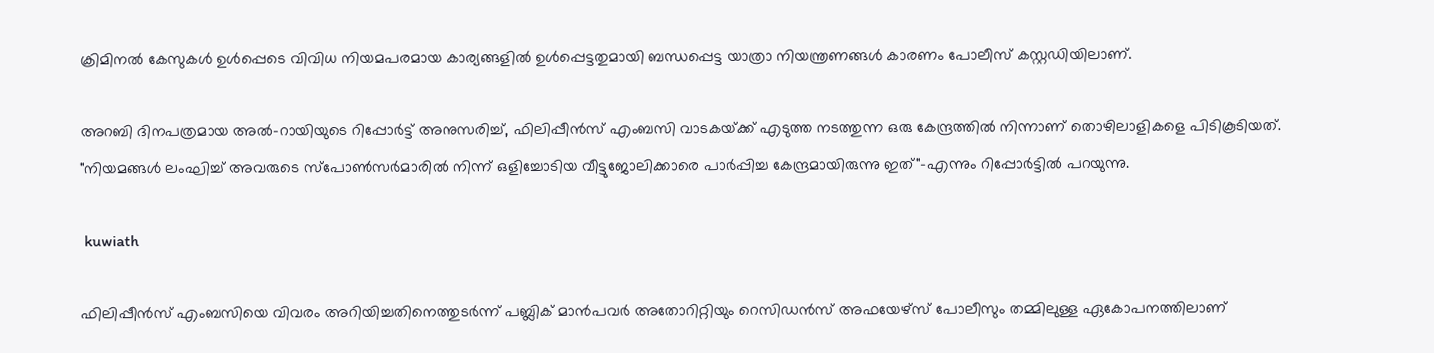ക്രിമിനൽ കേസുകൾ ഉൾപ്പെടെ വിവിധ നിയമപരമായ കാര്യങ്ങളിൽ ഉൾപ്പെട്ടതുമായി ബന്ധപ്പെട്ട യാത്രാ നിയന്ത്രണങ്ങൾ കാരണം പോലീസ് കസ്റ്റഡിയിലാണ്.

അറബി ദിനപത്രമായ അൽ-റായിയുടെ റിപ്പോർട്ട് അനുസരിച്ച്, ഫിലിപ്പീൻസ് എംബസി വാടകയ്‌ക്ക് എടുത്ത നടത്തുന്ന ഒരു കേന്ദ്രത്തില്‍ നിന്നാണ് തൊഴിലാളികളെ പിടികൂടിയത്. "നിയമങ്ങൾ ലംഘിച്ച് അവരുടെ സ്പോൺസർമാരിൽ നിന്ന് ഒളിച്ചോടിയ വീട്ടുജോലിക്കാരെ പാർപ്പിച്ച കേന്ദ്രമായിരുന്നു ഇത്"-എന്നും റിപ്പോർട്ടില്‍ പറയുന്നു.

 kuwiath

ഫിലിപ്പീൻസ് എംബസിയെ വിവരം അറിയിച്ചതിനെത്തുടർന്ന് പബ്ലിക് മാൻപവർ അതോറിറ്റിയും റെസിഡൻസ് അഫയേഴ്‌സ് പോലീസും തമ്മിലുള്ള ഏകോപനത്തിലാണ്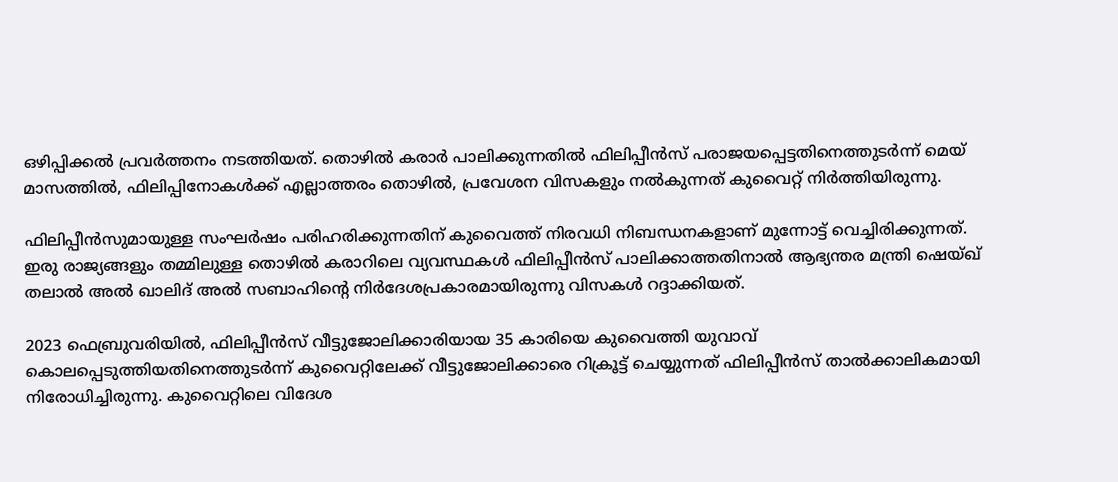ഒഴിപ്പിക്കൽ പ്രവർത്തനം നടത്തിയത്. തൊഴിൽ കരാർ പാലിക്കുന്നതിൽ ഫിലിപ്പീൻസ് പരാജയപ്പെട്ടതിനെത്തുടർന്ന് മെയ് മാസത്തിൽ, ഫിലിപ്പിനോകൾക്ക് എല്ലാത്തരം തൊഴിൽ, പ്രവേശന വിസകളും നൽകുന്നത് കുവൈറ്റ് നിർത്തിയിരുന്നു.

ഫിലിപ്പീൻസുമായുള്ള സംഘർഷം പരിഹരിക്കുന്നതിന് കുവൈത്ത് നിരവധി നിബന്ധനകളാണ് മുന്നോട്ട് വെച്ചിരിക്കുന്നത്. ഇരു രാജ്യങ്ങളും തമ്മിലുള്ള തൊഴിൽ കരാറിലെ വ്യവസ്ഥകൾ ഫിലിപ്പീൻസ് പാലിക്കാത്തതിനാൽ ആഭ്യന്തര മന്ത്രി ഷെയ്ഖ് തലാൽ അൽ ഖാലിദ് അൽ സബാഹിന്റെ നിർദേശപ്രകാരമായിരുന്നു വിസകള്‍ റദ്ദാക്കിയത്.

2023 ഫെബ്രുവരിയിൽ, ഫിലിപ്പീൻസ് വീട്ടുജോലിക്കാരിയായ 35 കാരിയെ കുവൈത്തി യുവാവ് കൊലപ്പെടുത്തിയതിനെത്തുടർന്ന് കുവൈറ്റിലേക്ക് വീട്ടുജോലിക്കാരെ റിക്രൂട്ട് ചെയ്യുന്നത് ഫിലിപ്പീൻസ് താൽക്കാലികമായി നിരോധിച്ചിരുന്നു. കുവൈറ്റിലെ വിദേശ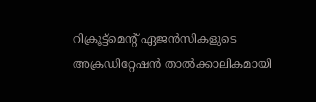റിക്രൂട്ട്‌മെന്റ് ഏജൻസികളുടെ അക്രഡിറ്റേഷൻ താൽക്കാലികമായി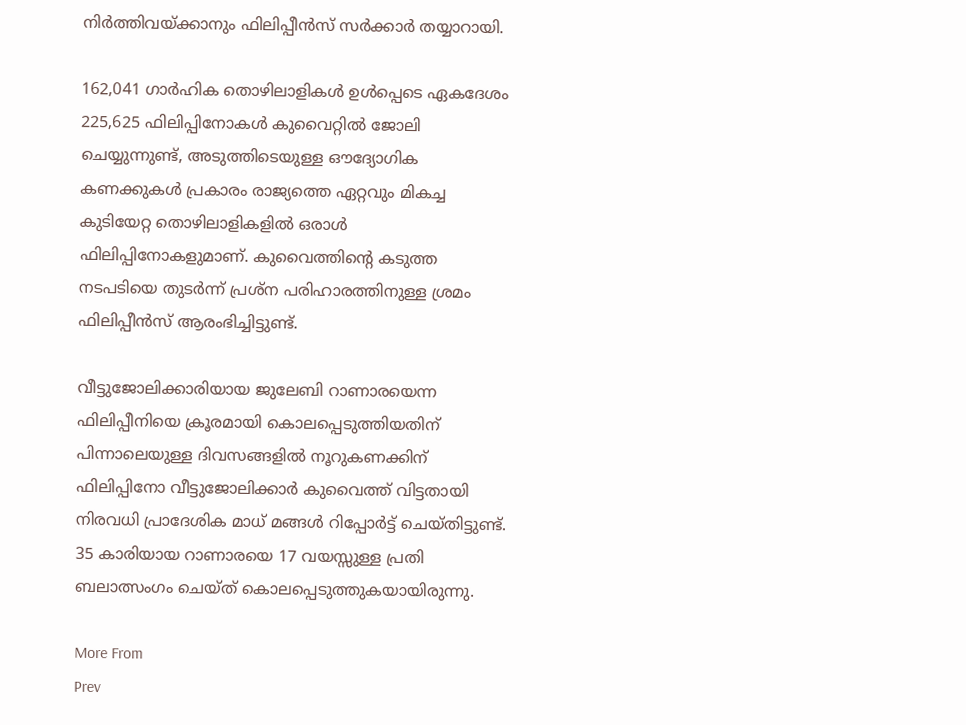നിർത്തിവയ്ക്കാനും ഫിലിപ്പീൻസ് സർക്കാർ തയ്യാറായി.

162,041 ഗാർഹിക തൊഴിലാളികൾ ഉൾപ്പെടെ ഏകദേശം 225,625 ഫിലിപ്പിനോകൾ കുവൈറ്റിൽ ജോലി ചെയ്യുന്നുണ്ട്, അടുത്തിടെയുള്ള ഔദ്യോഗിക കണക്കുകൾ പ്രകാരം രാജ്യത്തെ ഏറ്റവും മികച്ച കുടിയേറ്റ തൊഴിലാളികളിൽ ഒരാള്‍ ഫിലിപ്പിനോകളുമാണ്. കുവൈത്തിന്റെ കടുത്ത നടപടിയെ തുടർന്ന് പ്രശ്ന പരിഹാരത്തിനുള്ള ശ്രമം ഫിലിപ്പീന്‍സ് ആരംഭിച്ചിട്ടുണ്ട്.

വീട്ടുജോലിക്കാരിയായ ജുലേബി റാണാരയെന്ന ഫിലിപ്പീനിയെ ക്രൂരമായി കൊലപ്പെടുത്തിയതിന് പിന്നാലെയുള്ള ദിവസങ്ങളില്‍ നൂറുകണക്കിന് ഫിലിപ്പിനോ വീട്ടുജോലിക്കാർ കുവൈത്ത് വിട്ടതായി നിരവധി പ്രാദേശിക മാധ് മങ്ങള്‍ റിപ്പോർട്ട് ചെയ്തിട്ടുണ്ട്. 35 കാരിയായ റാണാരയെ 17 വയസ്സുള്ള പ്രതി ബലാത്സംഗം ചെയ്ത് കൊലപ്പെടുത്തുകയായിരുന്നു.

More From
Prev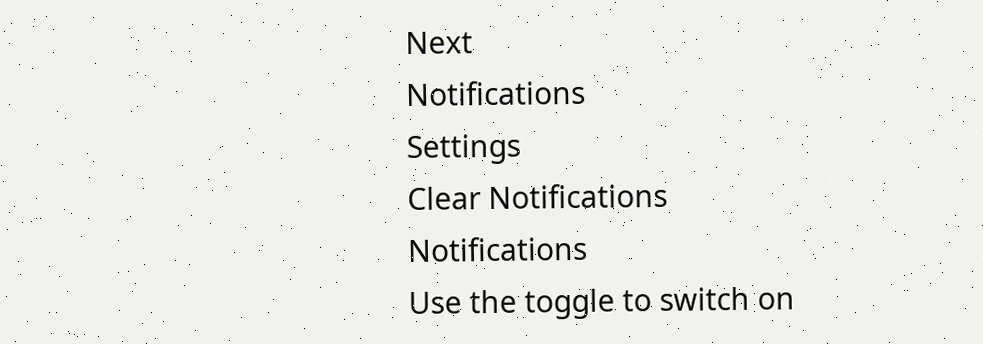Next
Notifications
Settings
Clear Notifications
Notifications
Use the toggle to switch on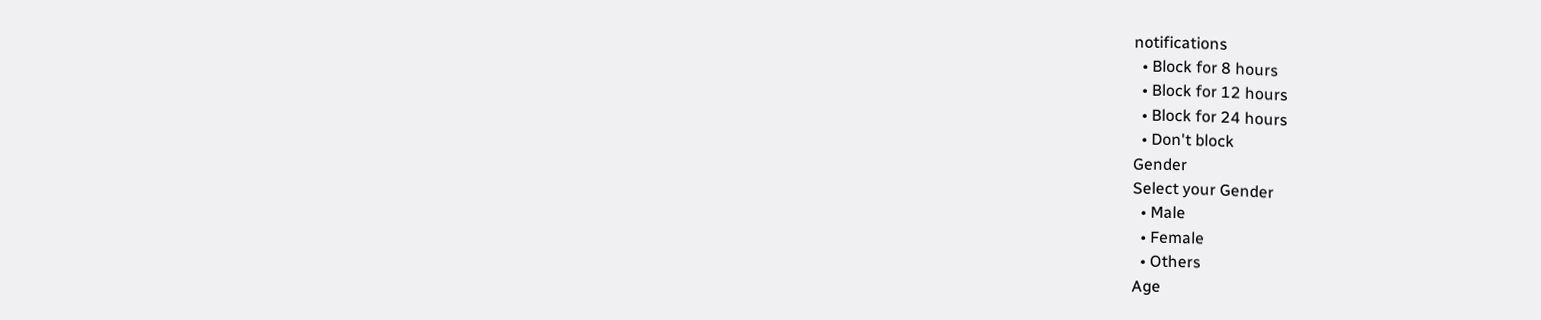notifications
  • Block for 8 hours
  • Block for 12 hours
  • Block for 24 hours
  • Don't block
Gender
Select your Gender
  • Male
  • Female
  • Others
Age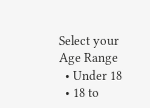Select your Age Range
  • Under 18
  • 18 to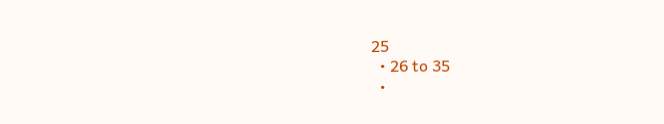25
  • 26 to 35
  •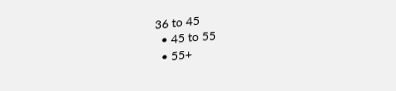36 to 45
  • 45 to 55
  • 55+